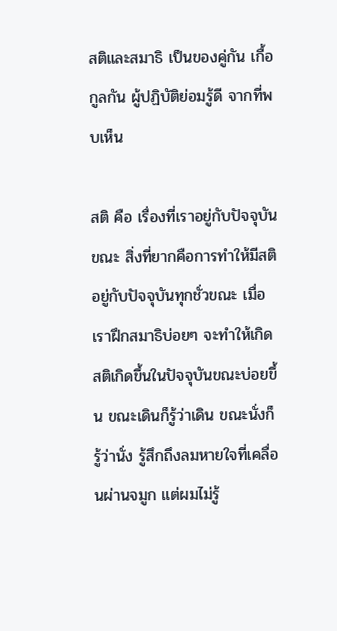สติและสมาธิ เป็นของคู่กัน เกื้อกูลกัน ผู้ปฏิบัติย่อมรู้ดี จากที่พบเห็น

สติ คือ เรื่องที่เราอยู่กับปัจจุบันขณะ สิ่งที่ยากคือการทำให้มีสติอยู่กับปัจจุบันทุกชั่วขณะ เมื่อเราฝึกสมาธิบ่อยๆ จะทำให้เกิดสติเกิดขึ้นในปัจจุบันขณะบ่อยขึ้น ขณะเดินก็รู้ว่าเดิน ขณะนั่งก็รู้ว่านั่ง รู้สึกถึงลมหายใจที่เคลื่อนผ่านจมูก แต่ผมไม่รู้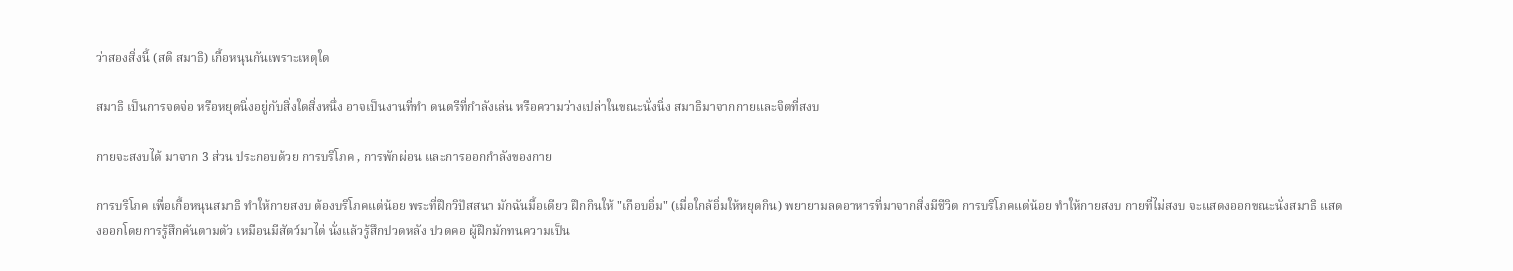ว่าสองสิ่งนี้ (สติ สมาธิ) เกื้อหนุนกันเพราะเหตุใด

สมาธิ เป็นการจดจ่อ หรือหยุดนิ่งอยู่กับสิ่งใดสิ่งหนึ่ง อาจเป็นงานที่ทำ ดนตรีที่กำลังเล่น หรือความว่างเปล่าในขณะนั่งนิ่ง สมาธิมาจากกายและจิตที่สงบ

กายจะสงบได้ มาจาก 3 ส่วน ประกอบด้วย การบริโภค , การพักผ่อน และการออกกำลังของกาย

การบริโภค เพื่อเกื้อหนุนสมาธิ ทำให้กายสงบ ต้องบริโภคแต่น้อย พระที่ฝึกวิปัสสนา มักฉันมื้อเดียว ฝึกกินให้ "เกือบอิ่ม" (เมื่อใกล้อิ่มให้หยุดกิน) พยายามลดอาหารที่มาจากสิ่งมีชีวิต การบริโภคแต่น้อย ทำให้กายสงบ กายที่ไม่สงบ จะแสดงออกขณะนั่งสมาธิ แสดงออกโดยการรู้สึกคันตามตัว เหมือนมีสัตว์มาไต่ นั่งแล้วรู้สึกปวดหลัง ปวดคอ ผู้ฝึกมักทนความเป็น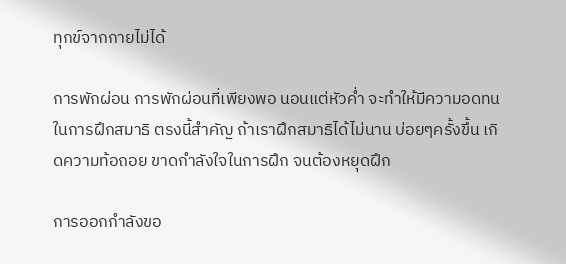ทุกข์จากกายไม่ได้

การพักผ่อน การพักผ่อนที่เพียงพอ นอนแต่หัวค่ำ จะทำให้มีความอดทนในการฝึกสมาธิ ตรงนี้สำคัญ ถ้าเราฝึกสมาธิได้ไม่นาน บ่อยๆครั้งขึ้น เกิดความท้อถอย ขาดกำลังใจในการฝึก จนต้องหยุดฝึก

การออกกำลังขอ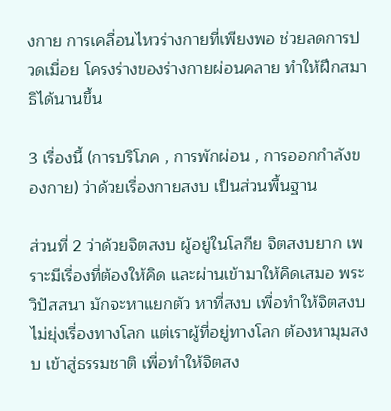งกาย การเคลื่อนไหวร่างกายที่เพียงพอ ช่วยลดการปวดเมื่อย โครงร่างของร่างกายผ่อนคลาย ทำให้ฝึกสมาธิได้นานขึ้น

3 เรื่องนี้ (การบริโภค , การพักผ่อน , การออกกำลังของกาย) ว่าด้วยเรื่องกายสงบ เป็นส่วนพื้นฐาน

ส่วนที่ 2 ว่าด้วยจิตสงบ ผู้อยู่ในโลกีย จิตสงบยาก เพราะมีเรื่องที่ต้องให้คิด และผ่านเข้ามาให้คิดเสมอ พระวิปัสสนา มักจะหาแยกตัว หาที่สงบ เพื่อทำให้จิตสงบ ไม่ยุ่งเรื่องทางโลก แต่เราผู้ที่อยู่ทางโลก ต้องหามุมสงบ เข้าสู่ธรรมชาติ เพื่อทำให้จิตสง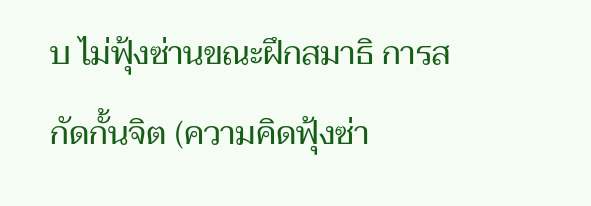บ ไม่ฟุ้งซ่านขณะฝึกสมาธิ การสกัดกั้นจิต (ความคิดฟุ้งซ่า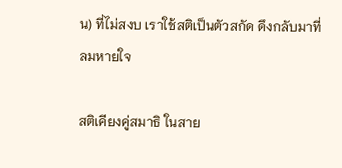น) ที่ไม่สงบ เราใช้สติเป็นตัวสกัด ดึงกลับมาที่ลมหายใจ

สติเคียงคู่สมาธิ ในสาย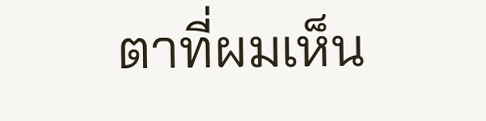ตาที่ผมเห็น